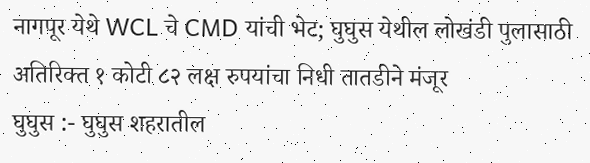नागपूर येथे WCL चे CMD यांची भेट; घुघुस येथील लोखंडी पुलासाठी अतिरिक्त १ कोटी ८२ लक्ष रुपयांचा निधी तातडीने मंजूर
घुघुस :- घुघुस शहरातील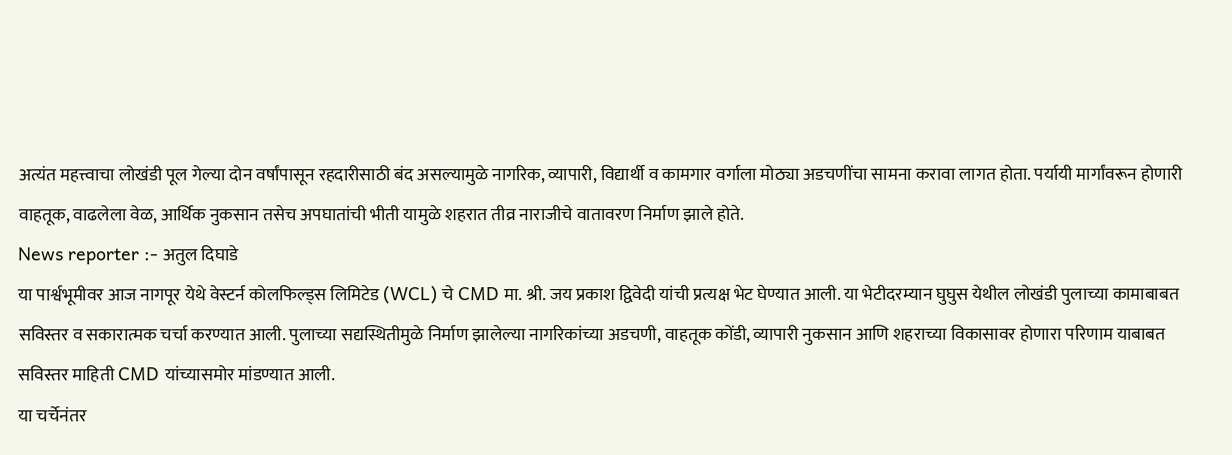अत्यंत महत्त्वाचा लोखंडी पूल गेल्या दोन वर्षांपासून रहदारीसाठी बंद असल्यामुळे नागरिक, व्यापारी, विद्यार्थी व कामगार वर्गाला मोठ्या अडचणींचा सामना करावा लागत होता. पर्यायी मार्गांवरून होणारी वाहतूक, वाढलेला वेळ, आर्थिक नुकसान तसेच अपघातांची भीती यामुळे शहरात तीव्र नाराजीचे वातावरण निर्माण झाले होते.
News reporter :- अतुल दिघाडे
या पार्श्वभूमीवर आज नागपूर येथे वेस्टर्न कोलफिल्ड्स लिमिटेड (WCL) चे CMD मा. श्री. जय प्रकाश द्विवेदी यांची प्रत्यक्ष भेट घेण्यात आली. या भेटीदरम्यान घुघुस येथील लोखंडी पुलाच्या कामाबाबत सविस्तर व सकारात्मक चर्चा करण्यात आली. पुलाच्या सद्यस्थितीमुळे निर्माण झालेल्या नागरिकांच्या अडचणी, वाहतूक कोंडी, व्यापारी नुकसान आणि शहराच्या विकासावर होणारा परिणाम याबाबत सविस्तर माहिती CMD यांच्यासमोर मांडण्यात आली.
या चर्चेनंतर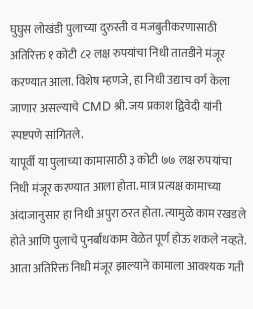घुघुस लोखंडी पुलाच्या दुरुस्ती व मजबुतीकरणासाठी अतिरिक्त १ कोटी ८२ लक्ष रुपयांचा निधी तातडीने मंजूर करण्यात आला. विशेष म्हणजे, हा निधी उद्याच वर्ग केला जाणार असल्याचे CMD श्री. जय प्रकाश द्विवेदी यांनी स्पष्टपणे सांगितले.
यापूर्वी या पुलाच्या कामासाठी ३ कोटी ७७ लक्ष रुपयांचा निधी मंजूर करण्यात आला होता. मात्र प्रत्यक्ष कामाच्या अंदाजानुसार हा निधी अपुरा ठरत होता. त्यामुळे काम रखडले होते आणि पुलाचे पुनर्बांधकाम वेळेत पूर्ण होऊ शकले नव्हते. आता अतिरिक्त निधी मंजूर झाल्याने कामाला आवश्यक गती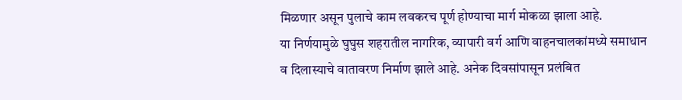मिळणार असून पुलाचे काम लवकरच पूर्ण होण्याचा मार्ग मोकळा झाला आहे.
या निर्णयामुळे घुघुस शहरातील नागरिक, व्यापारी वर्ग आणि वाहनचालकांमध्ये समाधान व दिलास्याचे वातावरण निर्माण झाले आहे. अनेक दिवसांपासून प्रलंबित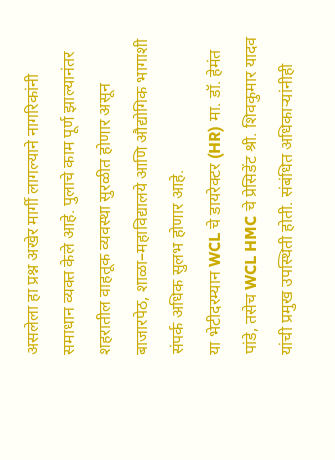असलेला हा प्रश्न अखेर मार्गी लागल्याने नागरिकांनी समाधान व्यक्त केले आहे. पुलाचे काम पूर्ण झाल्यानंतर शहरातील वाहतूक व्यवस्था सुरळीत होणार असून बाजारपेठ, शाळा–महाविद्यालये आणि औद्योगिक भागाशी संपर्क अधिक सुलभ होणार आहे.
या भेटीदरम्यान WCL चे डायरेक्टर (HR) मा. डॉ. हेमंत पांडे, तसेच WCL HMC चे प्रेसिडेंट श्री. शिवकुमार यादव यांची प्रमुख उपस्थिती होती. संबंधित अधिकाऱ्यांनीही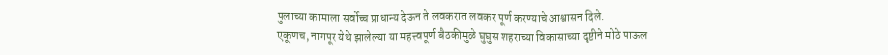पुलाच्या कामाला सर्वोच्च प्राधान्य देऊन ते लवकरात लवकर पूर्ण करण्याचे आश्वासन दिले.
एकूणच, नागपूर येथे झालेल्या या महत्त्वपूर्ण बैठकीमुळे घुघुस शहराच्या विकासाच्या दृष्टीने मोठे पाऊल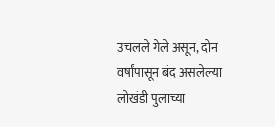उचलले गेले असून, दोन वर्षांपासून बंद असलेल्या लोखंडी पुलाच्या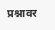प्रश्नावर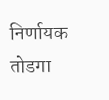निर्णायक तोडगा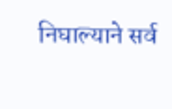निघाल्याने सर्व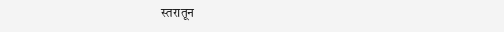स्तरातून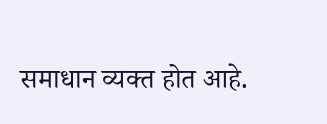समाधान व्यक्त होत आहे.